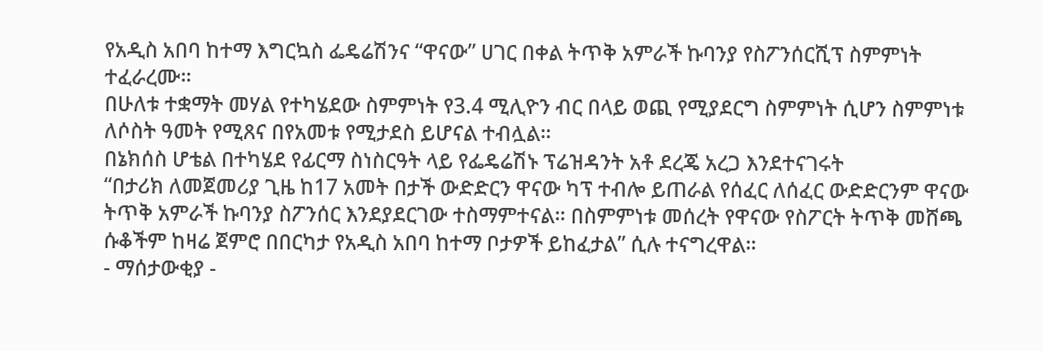የአዲስ አበባ ከተማ እግርኳስ ፌዴሬሽንና “ዋናው” ሀገር በቀል ትጥቅ አምራች ኩባንያ የስፖንሰርሺፕ ስምምነት ተፈራረሙ።
በሁለቱ ተቋማት መሃል የተካሄደው ስምምነት የ3.4 ሚሊዮን ብር በላይ ወጪ የሚያደርግ ስምምነት ሲሆን ስምምነቱ ለሶስት ዓመት የሚጸና በየአመቱ የሚታደስ ይሆናል ተብሏል።
በኔክሰስ ሆቴል በተካሄደ የፊርማ ስነስርዓት ላይ የፌዴሬሽኑ ፕሬዝዳንት አቶ ደረጄ አረጋ እንደተናገሩት
“በታሪክ ለመጀመሪያ ጊዜ ከ17 አመት በታች ውድድርን ዋናው ካፕ ተብሎ ይጠራል የሰፈር ለሰፈር ውድድርንም ዋናው ትጥቅ አምራች ኩባንያ ስፖንሰር እንደያደርገው ተስማምተናል። በስምምነቱ መሰረት የዋናው የስፖርት ትጥቅ መሸጫ ሱቆችም ከዛሬ ጀምሮ በበርካታ የአዲስ አበባ ከተማ ቦታዎች ይከፈታል” ሲሉ ተናግረዋል።
- ማሰታውቂያ -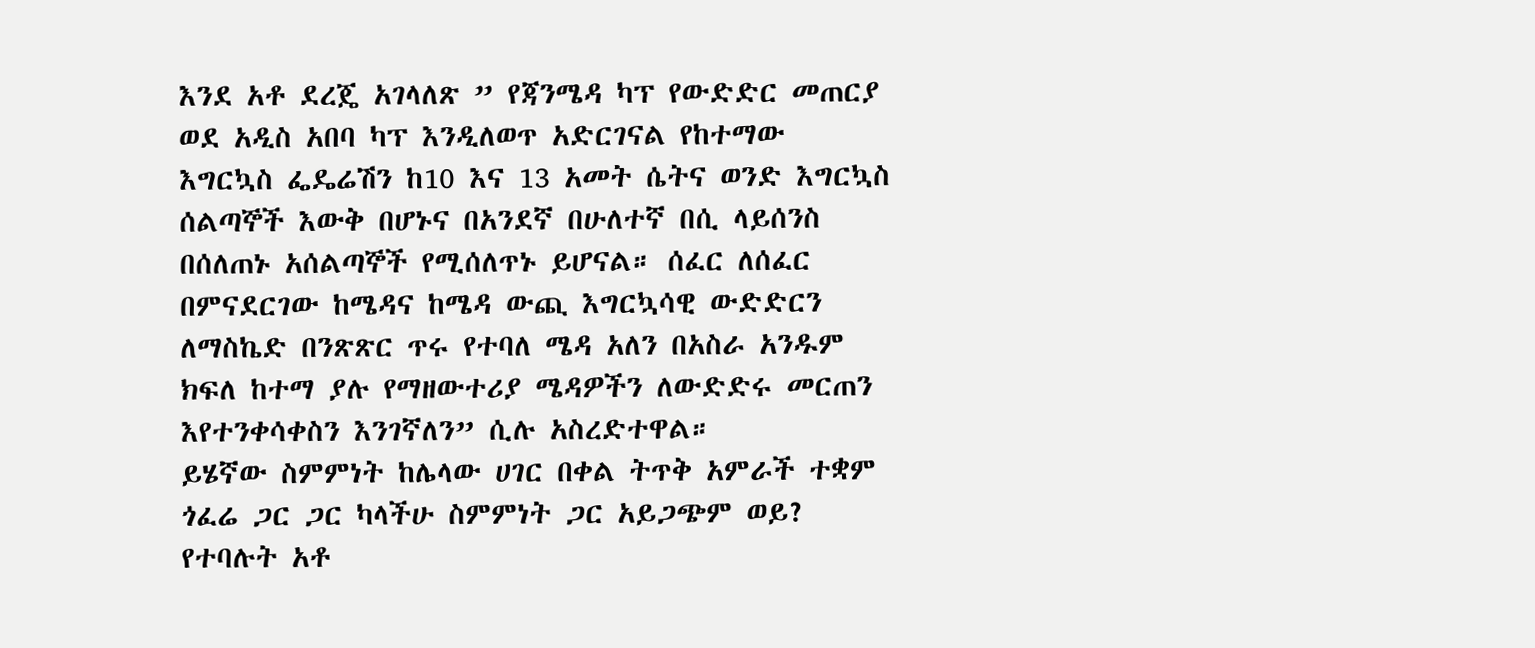እንደ አቶ ደረጄ አገላለጽ ” የጃንሜዳ ካፕ የውድድር መጠርያ ወደ አዲስ አበባ ካፕ እንዲለወጥ አድርገናል የከተማው እግርኳስ ፌዴሬሽን ከ10 እና 13 አመት ሴትና ወንድ እግርኳስ ሰልጣኞች እውቅ በሆኑና በአንደኛ በሁለተኛ በሲ ላይሰንስ በሰለጠኑ አሰልጣኞች የሚሰለጥኑ ይሆናል። ሰፈር ለሰፈር በምናደርገው ከሜዳና ከሜዳ ውጪ እግርኳሳዊ ውድድርን ለማስኬድ በንጽጽር ጥሩ የተባለ ሜዳ አለን በአስራ አንዱም ክፍለ ከተማ ያሉ የማዘውተሪያ ሜዳዎችን ለውድድሩ መርጠን እየተንቀሳቀስን እንገኛለን” ሲሉ አስረድተዋል።
ይሄኛው ስምምነት ከሌላው ሀገር በቀል ትጥቅ አምራች ተቋም ጎፈሬ ጋር ጋር ካላችሁ ስምምነት ጋር አይጋጭም ወይ? የተባሉት አቶ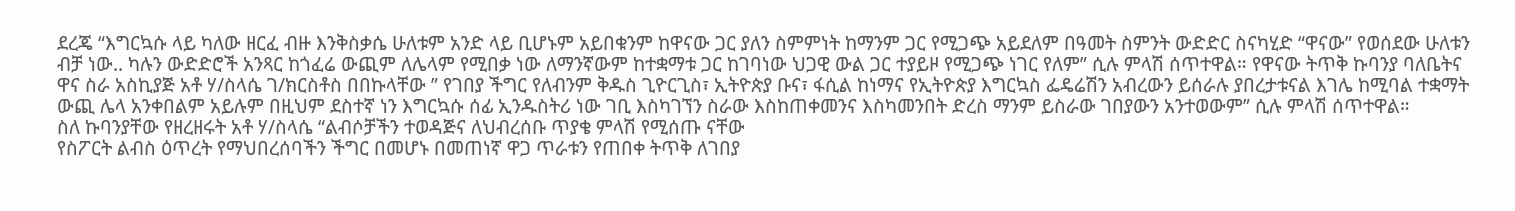ደረጄ “እግርኳሱ ላይ ካለው ዘርፈ ብዙ እንቅስቃሴ ሁለቱም አንድ ላይ ቢሆኑም አይበቁንም ከዋናው ጋር ያለን ስምምነት ከማንም ጋር የሚጋጭ አይደለም በዓመት ስምንት ውድድር ስናካሂድ “ዋናው” የወሰደው ሁለቱን ብቻ ነው.. ካሉን ውድድሮች አንጻር ከጎፈሬ ውጪም ለሌላም የሚበቃ ነው ለማንኛውም ከተቋማቱ ጋር ከገባነው ህጋዊ ውል ጋር ተያይዞ የሚጋጭ ነገር የለም” ሲሉ ምላሽ ሰጥተዋል። የዋናው ትጥቅ ኩባንያ ባለቤትና ዋና ስራ አስኪያጅ አቶ ሃ/ስላሴ ገ/ክርስቶስ በበኩላቸው ” የገበያ ችግር የለብንም ቅዱስ ጊዮርጊስ፣ ኢትዮጵያ ቡና፣ ፋሲል ከነማና የኢትዮጵያ እግርኳስ ፌዴሬሽን አብረውን ይሰራሉ ያበረታቱናል እገሌ ከሚባል ተቋማት ውጪ ሌላ አንቀበልም አይሉም በዚህም ደስተኛ ነን እግርኳሱ ሰፊ ኢንዱስትሪ ነው ገቢ እስካገኘን ስራው እስከጠቀመንና እስካመንበት ድረስ ማንም ይስራው ገበያውን አንተወውም” ሲሉ ምላሽ ሰጥተዋል።
ስለ ኩባንያቸው የዘረዘሩት አቶ ሃ/ስላሴ “ልብሶቻችን ተወዳጅና ለህብረሰቡ ጥያቄ ምላሽ የሚሰጡ ናቸው
የስፖርት ልብስ ዕጥረት የማህበረሰባችን ችግር በመሆኑ በመጠነኛ ዋጋ ጥራቱን የጠበቀ ትጥቅ ለገበያ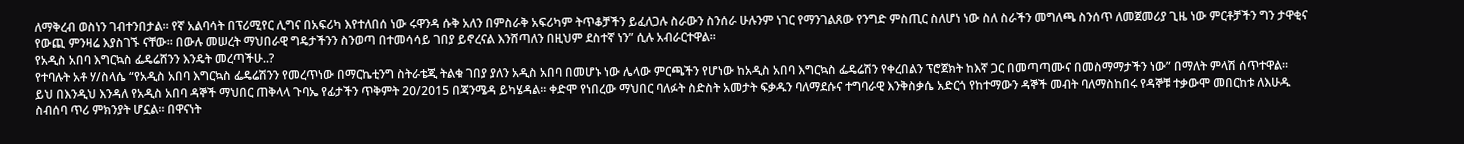ለማቅረብ ወስነን ገብተንበታል። የኛ አልባሳት በፕሪሚየር ሊግና በአፍሪካ እየተለበሰ ነው ሩዋንዳ ሱቅ አለን በምስራቅ አፍሪካም ትጥቆቻችን ይፈለጋሉ ስራውን ስንሰራ ሁሉንም ነገር የማንገልጸው የንግድ ምስጢር ስለሆነ ነው ስለ ስራችን መግለጫ ስንሰጥ ለመጀመሪያ ጊዜ ነው ምርቶቻችን ግን ታዋቂና የውጪ ምንዛሬ እያስገኙ ናቸው። በውሉ መሠረት ማህበራዊ ግዴታችንን ስንወጣ በተመሳሳይ ገበያ ይኖረናል እንሸጣለን በዚህም ደስተኛ ነን” ሲሉ አብራርተዋል።
የአዲስ አበባ እግርኳስ ፌዴሬሸንን እንዴት መረጣችሁ..?
የተባሉት አቶ ሃ/ስላሴ “የአዲስ አበባ እግርኳስ ፌዴሬሽንን የመረጥነው በማርኬቲንግ ስትራቴጂ ትልቁ ገበያ ያለን አዲስ አበባ በመሆኑ ነው ሌላው ምርጫችን የሆነው ከአዲስ አበባ እግርኳስ ፌዴሬሽን የቀረበልን ፕሮጀክት ከእኛ ጋር በመጣጣሙና በመስማማታችን ነው” በማለት ምላሽ ሰጥተዋል።
ይህ በእንዲህ እንዳለ የአዲስ አበባ ዳኞች ማህበር ጠቅላላ ጉባኤ የፊታችን ጥቅምት 20/2015 በጃንሜዳ ይካሄዳል። ቀድሞ የነበረው ማህበር ባለፉት ስድስት አመታት ፍቃዱን ባለማደሱና ተግባራዊ እንቅስቃሴ አድርጎ የከተማውን ዳኞች መብት ባለማስከበሩ የዳኞቹ ተቃውሞ መበርከቱ ለእሁዱ ስብሰባ ጥሪ ምክንያት ሆኗል። በዋናነት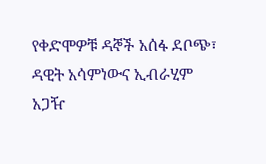የቀድሞዎቹ ዳኞች አሰፋ ደቦጭ፣ ዳዊት አሳምነውና ኢብራሂም አጋዥ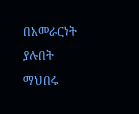በአመራርነት ያሉበት ማህበሩ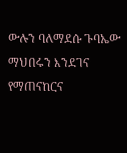ውሉን ባለማደሱ ጉባኤው ማህበሩን እንደገና የማጠናከርና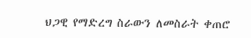ህጋዊ የማድረግ ስራውን ለመስራት ቀጠሮ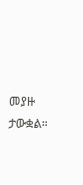መያዙ ታውቋል።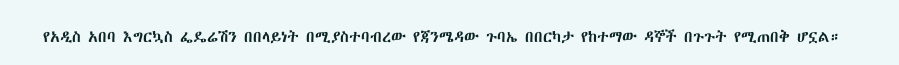የአዲስ አበባ እግርኳስ ፌዴሬሽን በበላይነት በሚያስተባብረው የጃንሜዳው ጉባኤ በበርካታ የከተማው ዳኞች በጉጉት የሚጠበቅ ሆኗል።